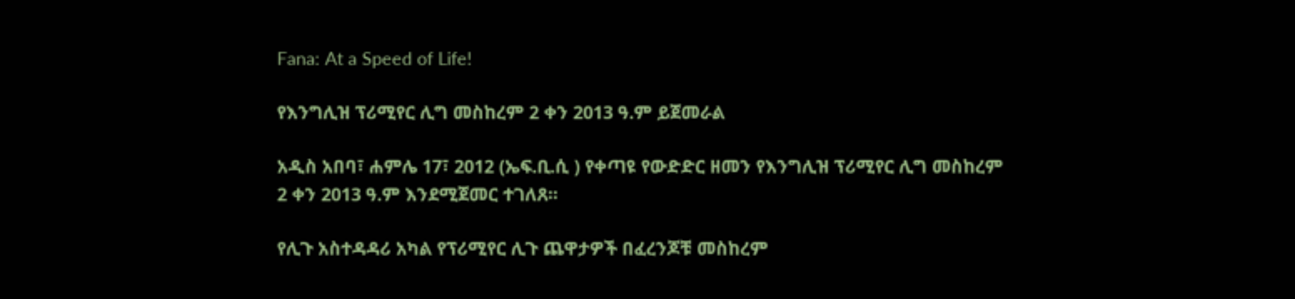Fana: At a Speed of Life!

የእንግሊዝ ፕሪሚየር ሊግ መስከረም 2 ቀን 2013 ዓ.ም ይጀመራል

አዲስ አበባ፣ ሐምሌ 17፣ 2012 (ኤፍ.ቢ.ሲ ) የቀጣዩ የውድድር ዘመን የእንግሊዝ ፕሪሚየር ሊግ መስከረም 2 ቀን 2013 ዓ.ም እንደሚጀመር ተገለጸ፡፡

የሊጉ አስተዳዳሪ አካል የፕሪሚየር ሊጉ ጨዋታዎች በፈረንጆቹ መስከረም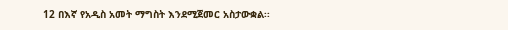12 በእኛ የአዲስ አመት ማግስት እንደሚጀመር አስታውቋል፡፡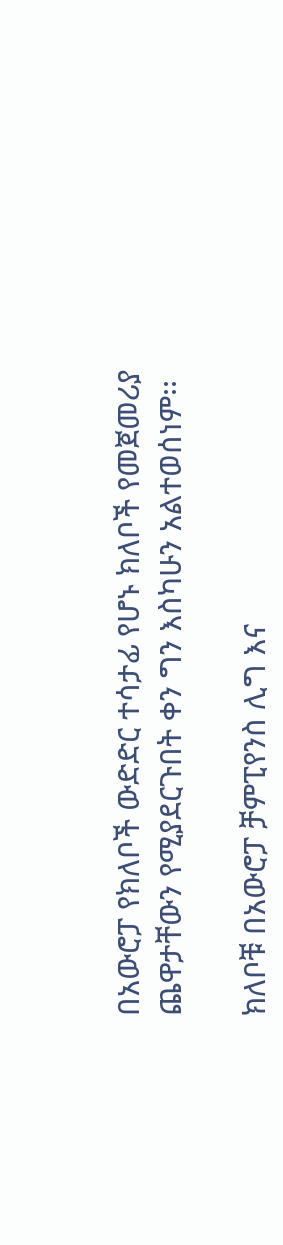በአውሮፓ የክለቦች ውድድር ተሳታፊ የሆኑ ክለቦች የመጀመሪያ ጨዋታቸውን የሚያደርጉበት ቀን ግን እስካሁን አልተወሰነም፡፡

ክለቦቹ በአውሮፓ ቻምፒየንስ ሊግ እና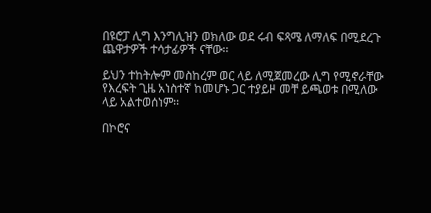በዩሮፓ ሊግ እንግሊዝን ወክለው ወደ ሩብ ፍጻሜ ለማለፍ በሚደረጉ ጨዋታዎች ተሳታፊዎች ናቸው፡፡

ይህን ተከትሎም መስከረም ወር ላይ ለሚጀመረው ሊግ የሚኖራቸው የእረፍት ጊዜ አነስተኛ ከመሆኑ ጋር ተያይዞ መቸ ይጫወቱ በሚለው ላይ አልተወሰነም፡፡

በኮሮና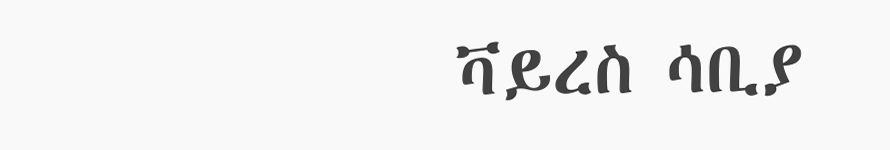ቫይረስ ሳቢያ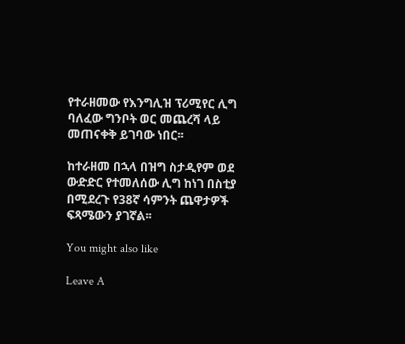የተራዘመው የእንግሊዝ ፕሪሚየር ሊግ ባለፈው ግንቦት ወር መጨረሻ ላይ መጠናቀቅ ይገባው ነበር፡፡

ከተራዘመ በኋላ በዝግ ስታዲየም ወደ ውድድር የተመለሰው ሊግ ከነገ በስቲያ በሚደረጉ የ38ኛ ሳምንት ጨዋታዎች ፍጻሜውን ያገኛል፡፡

You might also like

Leave A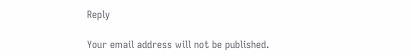Reply

Your email address will not be published.